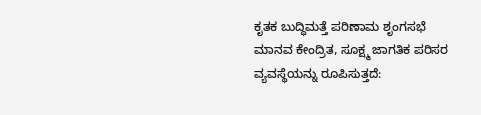ಕೃತಕ ಬುದ್ಧಿಮತ್ತೆ ಪರಿಣಾಮ ಶೃಂಗಸಭೆ ಮಾನವ ಕೇಂದ್ರಿತ, ಸೂಕ್ಷ್ಮ ಜಾಗತಿಕ ಪರಿಸರ ವ್ಯವಸ್ಥೆಯನ್ನು ರೂಪಿಸುತ್ತದೆ: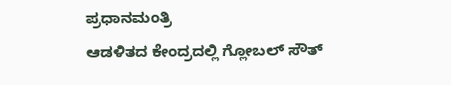ಪ್ರಧಾನಮಂತ್ರಿ
ಆಡಳಿತದ ಕೇಂದ್ರದಲ್ಲಿ ಗ್ಲೋಬಲ್‌ ಸೌತ್‌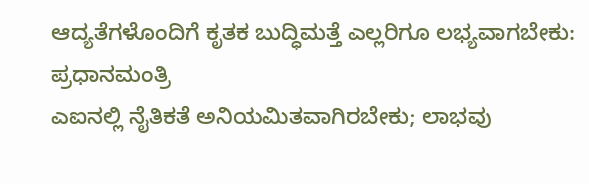ಆದ್ಯತೆಗಳೊಂದಿಗೆ ಕೃತಕ ಬುದ್ಧಿಮತ್ತೆ ಎಲ್ಲರಿಗೂ ಲಭ್ಯವಾಗಬೇಕು: ಪ್ರಧಾನಮಂತ್ರಿ
ಎಐನಲ್ಲಿ ನೈತಿಕತೆ ಅನಿಯಮಿತವಾಗಿರಬೇಕು; ಲಾಭವು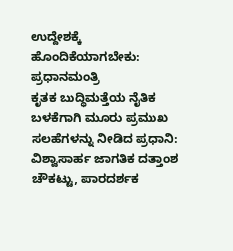ಉದ್ದೇಶಕ್ಕೆ ಹೊಂದಿಕೆಯಾಗಬೇಕು: ಪ್ರಧಾನಮಂತ್ರಿ
ಕೃತಕ ಬುದ್ಧಿಮತ್ತೆಯ ನೈತಿಕ ಬಳಕೆಗಾಗಿ ಮೂರು ಪ್ರಮುಖ ಸಲಹೆಗಳನ್ನು ನೀಡಿದ ಪ್ರಧಾನಿ: ವಿಶ್ವಾಸಾರ್ಹ ಜಾಗತಿಕ ದತ್ತಾಂಶ ಚೌಕಟ್ಟು, ಪಾರದರ್ಶಕ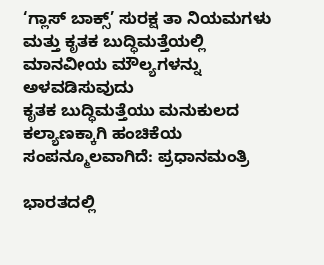‘ಗ್ಲಾಸ್‌ ಬಾಕ್ಸ್‌’ ಸುರಕ್ಷ ತಾ ನಿಯಮಗಳು ಮತ್ತು ಕೃತಕ ಬುದ್ಧಿಮತ್ತೆಯಲ್ಲಿ ಮಾನವೀಯ ಮೌಲ್ಯಗಳನ್ನು ಅಳವಡಿಸುವುದು
ಕೃತಕ ಬುದ್ಧಿಮತ್ತೆಯು ಮನುಕುಲದ ಕಲ್ಯಾಣಕ್ಕಾಗಿ ಹಂಚಿಕೆಯ ಸಂಪನ್ಮೂಲವಾಗಿದೆ: ಪ್ರಧಾನಮಂತ್ರಿ

ಭಾರತದಲ್ಲಿ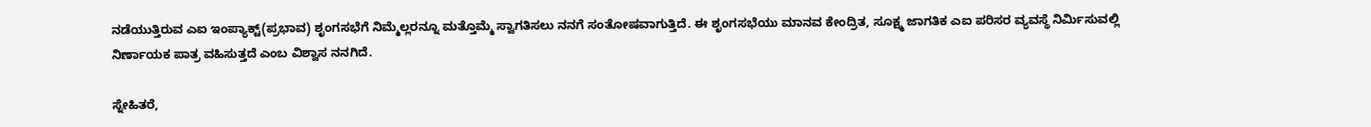ನಡೆಯುತ್ತಿರುವ ಎಐ ಇಂಪ್ಯಾಕ್ಟ್(ಪ್ರಭಾವ) ಶೃಂಗಸಭೆಗೆ ನಿಮ್ಮೆಲ್ಲರನ್ನೂ ಮತ್ತೊಮ್ಮೆ ಸ್ವಾಗತಿಸಲು ನನಗೆ ಸಂತೋಷವಾಗುತ್ತಿದೆ. ಈ ಶೃಂಗಸಭೆಯು ಮಾನವ ಕೇಂದ್ರಿತ, ಸೂಕ್ಷ್ಮ ಜಾಗತಿಕ ಎಐ ಪರಿಸರ ವ್ಯವಸ್ಥೆ ನಿರ್ಮಿಸುವಲ್ಲಿ ನಿರ್ಣಾಯಕ ಪಾತ್ರ ವಹಿಸುತ್ತದೆ ಎಂಬ ವಿಶ್ವಾಸ ನನಗಿದೆ.

ಸ್ನೇಹಿತರೆ,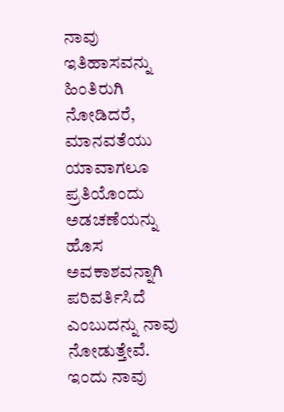ನಾವು ಇತಿಹಾಸವನ್ನು ಹಿಂತಿರುಗಿ ನೋಡಿದರೆ, ಮಾನವತೆಯು ಯಾವಾಗಲೂ ಪ್ರತಿಯೊಂದು ಅಡಚಣೆಯನ್ನು ಹೊಸ ಅವಕಾಶವನ್ನಾಗಿ ಪರಿವರ್ತಿಸಿದೆ ಎಂಬುದನ್ನು ನಾವು ನೋಡುತ್ತೇವೆ. ಇಂದು ನಾವು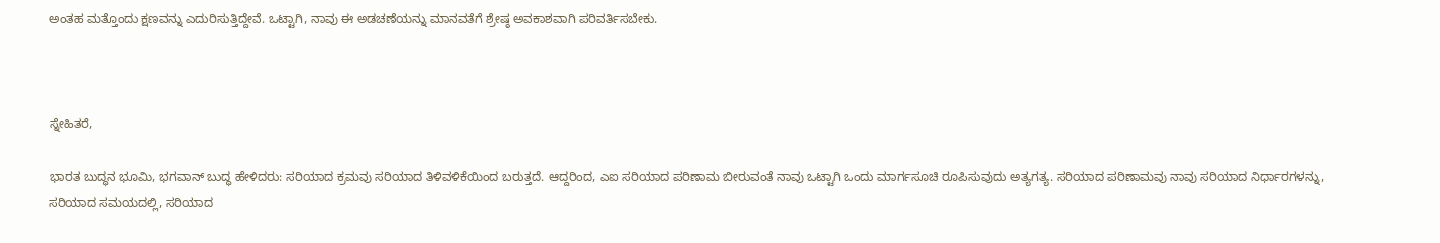ಅಂತಹ ಮತ್ತೊಂದು ಕ್ಷಣವನ್ನು ಎದುರಿಸುತ್ತಿದ್ದೇವೆ. ಒಟ್ಟಾಗಿ, ನಾವು ಈ ಅಡಚಣೆಯನ್ನು ಮಾನವತೆಗೆ ಶ್ರೇಷ್ಠ ಅವಕಾಶವಾಗಿ ಪರಿವರ್ತಿಸಬೇಕು.



ಸ್ನೇಹಿತರೆ,

ಭಾರತ ಬುದ್ಧನ ಭೂಮಿ, ಭಗವಾನ್ ಬುದ್ಧ ಹೇಳಿದರು: ಸರಿಯಾದ ಕ್ರಮವು ಸರಿಯಾದ ತಿಳಿವಳಿಕೆಯಿಂದ ಬರುತ್ತದೆ. ಆದ್ದರಿಂದ, ಎಐ ಸರಿಯಾದ ಪರಿಣಾಮ ಬೀರುವಂತೆ ನಾವು ಒಟ್ಟಾಗಿ ಒಂದು ಮಾರ್ಗಸೂಚಿ ರೂಪಿಸುವುದು ಅತ್ಯಗತ್ಯ. ಸರಿಯಾದ ಪರಿಣಾಮವು ನಾವು ಸರಿಯಾದ ನಿರ್ಧಾರಗಳನ್ನು, ಸರಿಯಾದ ಸಮಯದಲ್ಲಿ, ಸರಿಯಾದ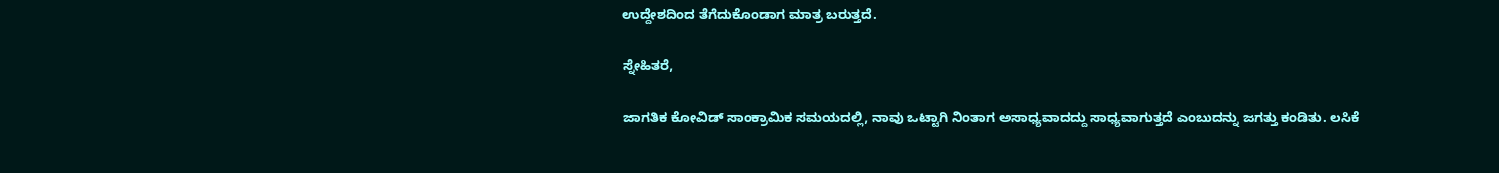ಉದ್ದೇಶದಿಂದ ತೆಗೆದುಕೊಂಡಾಗ ಮಾತ್ರ ಬರುತ್ತದೆ.

ಸ್ನೇಹಿತರೆ,

ಜಾಗತಿಕ ಕೋವಿಡ್ ಸಾಂಕ್ರಾಮಿಕ ಸಮಯದಲ್ಲಿ, ನಾವು ಒಟ್ಟಾಗಿ ನಿಂತಾಗ ಅಸಾಧ್ಯವಾದದ್ದು ಸಾಧ್ಯವಾಗುತ್ತದೆ ಎಂಬುದನ್ನು ಜಗತ್ತು ಕಂಡಿತು. ಲಸಿಕೆ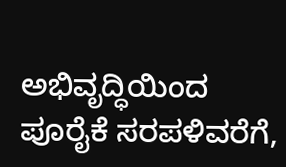ಅಭಿವೃದ್ಧಿಯಿಂದ ಪೂರೈಕೆ ಸರಪಳಿವರೆಗೆ,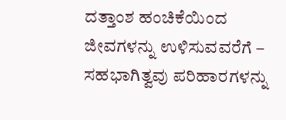ದತ್ತಾಂಶ ಹಂಚಿಕೆಯಿಂದ ಜೀವಗಳನ್ನು ಉಳಿಸುವವರೆಗೆ – ಸಹಭಾಗಿತ್ವವು ಪರಿಹಾರಗಳನ್ನು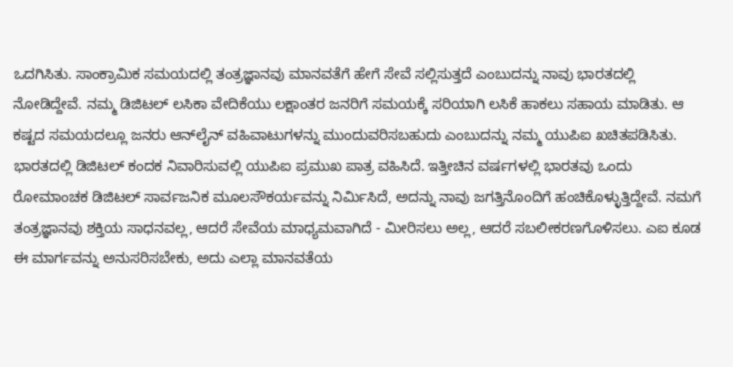ಒದಗಿಸಿತು. ಸಾಂಕ್ರಾಮಿಕ ಸಮಯದಲ್ಲಿ ತಂತ್ರಜ್ಞಾನವು ಮಾನವತೆಗೆ ಹೇಗೆ ಸೇವೆ ಸಲ್ಲಿಸುತ್ತದೆ ಎಂಬುದನ್ನು ನಾವು ಭಾರತದಲ್ಲಿ ನೋಡಿದ್ದೇವೆ. ನಮ್ಮ ಡಿಜಿಟಲ್ ಲಸಿಕಾ ವೇದಿಕೆಯು ಲಕ್ಷಾಂತರ ಜನರಿಗೆ ಸಮಯಕ್ಕೆ ಸರಿಯಾಗಿ ಲಸಿಕೆ ಹಾಕಲು ಸಹಾಯ ಮಾಡಿತು. ಆ ಕಷ್ಟದ ಸಮಯದಲ್ಲೂ ಜನರು ಆನ್‌ಲೈನ್ ವಹಿವಾಟುಗಳನ್ನು ಮುಂದುವರಿಸಬಹುದು ಎಂಬುದನ್ನು ನಮ್ಮ ಯುಪಿಐ ಖಚಿತಪಡಿಸಿತು. ಭಾರತದಲ್ಲಿ ಡಿಜಿಟಲ್ ಕಂದಕ ನಿವಾರಿಸುವಲ್ಲಿ ಯುಪಿಐ ಪ್ರಮುಖ ಪಾತ್ರ ವಹಿಸಿದೆ. ಇತ್ತೀಚಿನ ವರ್ಷಗಳಲ್ಲಿ ಭಾರತವು ಒಂದು ರೋಮಾಂಚಕ ಡಿಜಿಟಲ್ ಸಾರ್ವಜನಿಕ ಮೂಲಸೌಕರ್ಯವನ್ನು ನಿರ್ಮಿಸಿದೆ, ಅದನ್ನು ನಾವು ಜಗತ್ತಿನೊಂದಿಗೆ ಹಂಚಿಕೊಳ್ಳುತ್ತಿದ್ದೇವೆ. ನಮಗೆ ತಂತ್ರಜ್ಞಾನವು ಶಕ್ತಿಯ ಸಾಧನವಲ್ಲ, ಆದರೆ ಸೇವೆಯ ಮಾಧ್ಯಮವಾಗಿದೆ - ಮೀರಿಸಲು ಅಲ್ಲ, ಆದರೆ ಸಬಲೀಕರಣಗೊಳಿಸಲು. ಎಐ ಕೂಡ ಈ ಮಾರ್ಗವನ್ನು ಅನುಸರಿಸಬೇಕು, ಅದು ಎಲ್ಲಾ ಮಾನವತೆಯ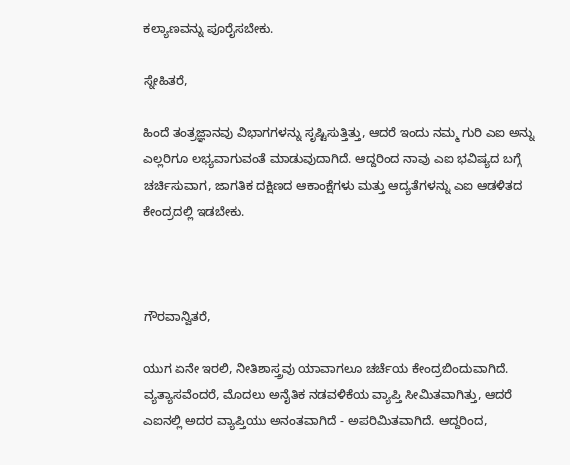ಕಲ್ಯಾಣವನ್ನು ಪೂರೈಸಬೇಕು.

ಸ್ನೇಹಿತರೆ,

ಹಿಂದೆ ತಂತ್ರಜ್ಞಾನವು ವಿಭಾಗಗಳನ್ನು ಸೃಷ್ಟಿಸುತ್ತಿತ್ತು, ಆದರೆ ಇಂದು ನಮ್ಮ ಗುರಿ ಎಐ ಅನ್ನು ಎಲ್ಲರಿಗೂ ಲಭ್ಯವಾಗುವಂತೆ ಮಾಡುವುದಾಗಿದೆ. ಆದ್ದರಿಂದ ನಾವು ಎಐ ಭವಿಷ್ಯದ ಬಗ್ಗೆ ಚರ್ಚಿಸುವಾಗ, ಜಾಗತಿಕ ದಕ್ಷಿಣದ ಆಕಾಂಕ್ಷೆಗಳು ಮತ್ತು ಆದ್ಯತೆಗಳನ್ನು ಎಐ ಆಡಳಿತದ ಕೇಂದ್ರದಲ್ಲಿ ಇಡಬೇಕು.



ಗೌರವಾನ್ವಿತರೆ,

ಯುಗ ಏನೇ ಇರಲಿ, ನೀತಿಶಾಸ್ತ್ರವು ಯಾವಾಗಲೂ ಚರ್ಚೆಯ ಕೇಂದ್ರಬಿಂದುವಾಗಿದೆ. ವ್ಯತ್ಯಾಸವೆಂದರೆ, ಮೊದಲು ಅನೈತಿಕ ನಡವಳಿಕೆಯ ವ್ಯಾಪ್ತಿ ಸೀಮಿತವಾಗಿತ್ತು, ಆದರೆ ಎಐನಲ್ಲಿ ಅದರ ವ್ಯಾಪ್ತಿಯು ಅನಂತವಾಗಿದೆ - ಅಪರಿಮಿತವಾಗಿದೆ. ಆದ್ದರಿಂದ,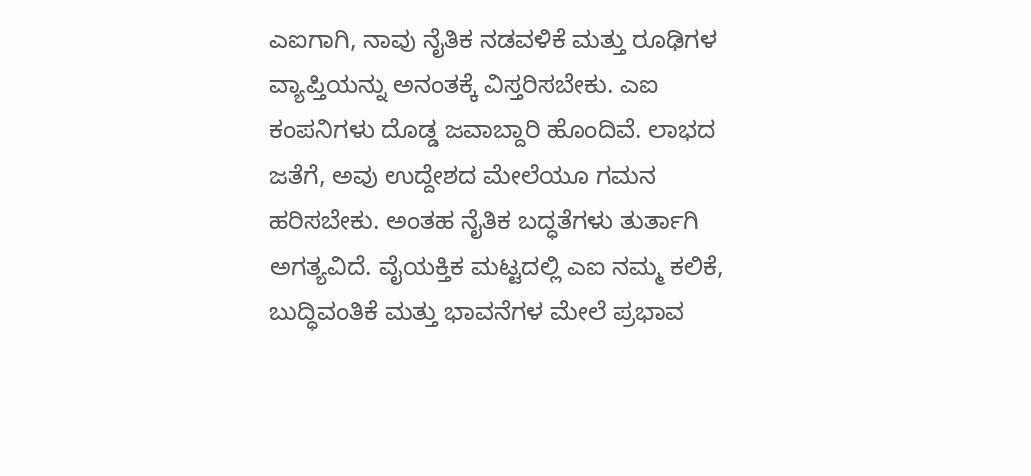ಎಐಗಾಗಿ, ನಾವು ನೈತಿಕ ನಡವಳಿಕೆ ಮತ್ತು ರೂಢಿಗಳ ವ್ಯಾಪ್ತಿಯನ್ನು ಅನಂತಕ್ಕೆ ವಿಸ್ತರಿಸಬೇಕು. ಎಐ ಕಂಪನಿಗಳು ದೊಡ್ಡ ಜವಾಬ್ದಾರಿ ಹೊಂದಿವೆ. ಲಾಭದ ಜತೆಗೆ, ಅವು ಉದ್ದೇಶದ ಮೇಲೆಯೂ ಗಮನ ಹರಿಸಬೇಕು. ಅಂತಹ ನೈತಿಕ ಬದ್ಧತೆಗಳು ತುರ್ತಾಗಿ ಅಗತ್ಯವಿದೆ. ವೈಯಕ್ತಿಕ ಮಟ್ಟದಲ್ಲಿ ಎಐ ನಮ್ಮ ಕಲಿಕೆ, ಬುದ್ಧಿವಂತಿಕೆ ಮತ್ತು ಭಾವನೆಗಳ ಮೇಲೆ ಪ್ರಭಾವ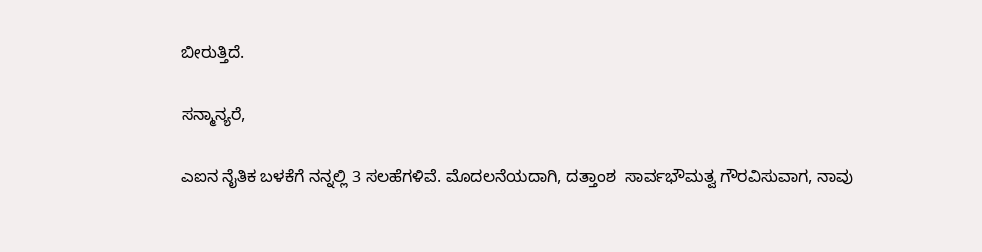ಬೀರುತ್ತಿದೆ.

ಸನ್ಮಾನ್ಯರೆ,

ಎಐನ ನೈತಿಕ ಬಳಕೆಗೆ ನನ್ನಲ್ಲಿ 3 ಸಲಹೆಗಳಿವೆ. ಮೊದಲನೆಯದಾಗಿ, ದತ್ತಾಂಶ  ಸಾರ್ವಭೌಮತ್ವ ಗೌರವಿಸುವಾಗ, ನಾವು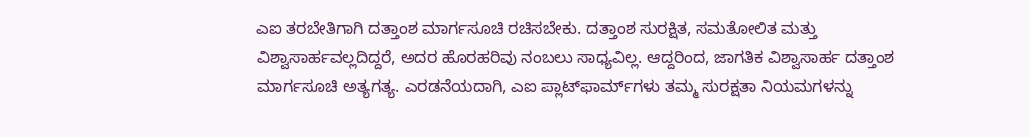ಎಐ ತರಬೇತಿಗಾಗಿ ದತ್ತಾಂಶ ಮಾರ್ಗಸೂಚಿ ರಚಿಸಬೇಕು. ದತ್ತಾಂಶ ಸುರಕ್ಷಿತ, ಸಮತೋಲಿತ ಮತ್ತು ವಿಶ್ವಾಸಾರ್ಹವಲ್ಲದಿದ್ದರೆ, ಅದರ ಹೊರಹರಿವು ನಂಬಲು ಸಾಧ್ಯವಿಲ್ಲ. ಆದ್ದರಿಂದ, ಜಾಗತಿಕ ವಿಶ್ವಾಸಾರ್ಹ ದತ್ತಾಂಶ ಮಾರ್ಗಸೂಚಿ ಅತ್ಯಗತ್ಯ. ಎರಡನೆಯದಾಗಿ, ಎಐ ಪ್ಲಾಟ್‌ಫಾರ್ಮ್‌ಗಳು ತಮ್ಮ ಸುರಕ್ಷತಾ ನಿಯಮಗಳನ್ನು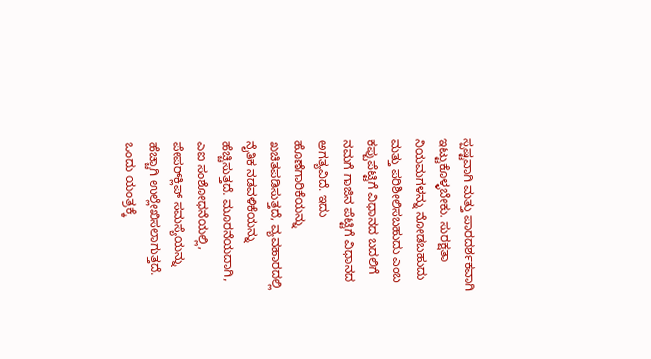ಸ್ಪಷ್ಟವಾಗಿ ಮತ್ತು ಪಾರದರ್ಶಕವಾಗಿ ಇಟ್ಟುಕೊಳ್ಳಬೇಕು. ಸುರಕ್ಷತಾ ನಿಯಮಗಳನ್ನು ನೋಡಬಹುದು ಮತ್ತು ಪರಿಶೀಲಿಸಬಹುದು ಎಂಬ ಕಪ್ಪುಪೆಟ್ಟಿಗೆ ವಿಧಾನದ ಬದಲಿಗೆ ನಮಗೆ ಗಾಜಿನ ಪೆಟ್ಟಿಗೆ ವಿಧಾನದ ಅಗತ್ಯವಿದೆ. ಇದು ಹೊಣೆಗಾರಿಕೆಯನ್ನು ಖಚಿತಪಡಿಸುತ್ತದೆ, ವ್ಯವಹಾರದಲ್ಲಿ ನೈತಿಕ ನಡವಳಿಕೆಯನ್ನು ಹೆಚ್ಚಿಸುತ್ತದೆ. ಮೂರನೆಯದಾಗಿ, ಎಐ ಸಂಶೋಧನೆಯಲ್ಲಿ, ಪೇಪರ್‌ಕ್ಲಿಪ್ ಸಮಸ್ಯೆಯನ್ನು ಹೆಚ್ಚಾಗಿ ಉಲ್ಲೇಖಿಸಲಾಗುತ್ತದೆ. ಒಂದು ಯಂತ್ರಕ್ಕೆ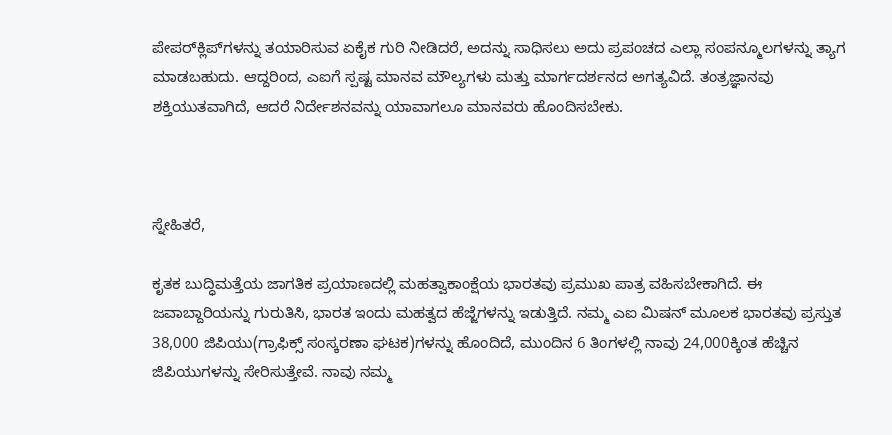ಪೇಪರ್‌ಕ್ಲಿಪ್‌ಗಳನ್ನು ತಯಾರಿಸುವ ಏಕೈಕ ಗುರಿ ನೀಡಿದರೆ, ಅದನ್ನು ಸಾಧಿಸಲು ಅದು ಪ್ರಪಂಚದ ಎಲ್ಲಾ ಸಂಪನ್ಮೂಲಗಳನ್ನು ತ್ಯಾಗ ಮಾಡಬಹುದು. ಆದ್ದರಿಂದ, ಎಐಗೆ ಸ್ಪಷ್ಟ ಮಾನವ ಮೌಲ್ಯಗಳು ಮತ್ತು ಮಾರ್ಗದರ್ಶನದ ಅಗತ್ಯವಿದೆ. ತಂತ್ರಜ್ಞಾನವು ಶಕ್ತಿಯುತವಾಗಿದೆ, ಆದರೆ ನಿರ್ದೇಶನವನ್ನು ಯಾವಾಗಲೂ ಮಾನವರು ಹೊಂದಿಸಬೇಕು.



ಸ್ನೇಹಿತರೆ,

ಕೃತಕ ಬುದ್ಧಿಮತ್ತೆಯ ಜಾಗತಿಕ ಪ್ರಯಾಣದಲ್ಲಿ ಮಹತ್ವಾಕಾಂಕ್ಷೆಯ ಭಾರತವು ಪ್ರಮುಖ ಪಾತ್ರ ವಹಿಸಬೇಕಾಗಿದೆ. ಈ ಜವಾಬ್ದಾರಿಯನ್ನು ಗುರುತಿಸಿ, ಭಾರತ ಇಂದು ಮಹತ್ವದ ಹೆಜ್ಜೆಗಳನ್ನು ಇಡುತ್ತಿದೆ. ನಮ್ಮ ಎಐ ಮಿಷನ್ ಮೂಲಕ ಭಾರತವು ಪ್ರಸ್ತುತ 38,000 ಜಿಪಿಯು(ಗ್ರಾಫಿಕ್ಸ್ ಸಂಸ್ಕರಣಾ ಘಟಕ)ಗಳನ್ನು ಹೊಂದಿದೆ, ಮುಂದಿನ 6 ತಿಂಗಳಲ್ಲಿ ನಾವು 24,000ಕ್ಕಿಂತ ಹೆಚ್ಚಿನ ಜಿಪಿಯುಗಳನ್ನು ಸೇರಿಸುತ್ತೇವೆ. ನಾವು ನಮ್ಮ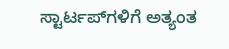ಸ್ಟಾರ್ಟಪ್‌ಗಳಿಗೆ ಅತ್ಯಂತ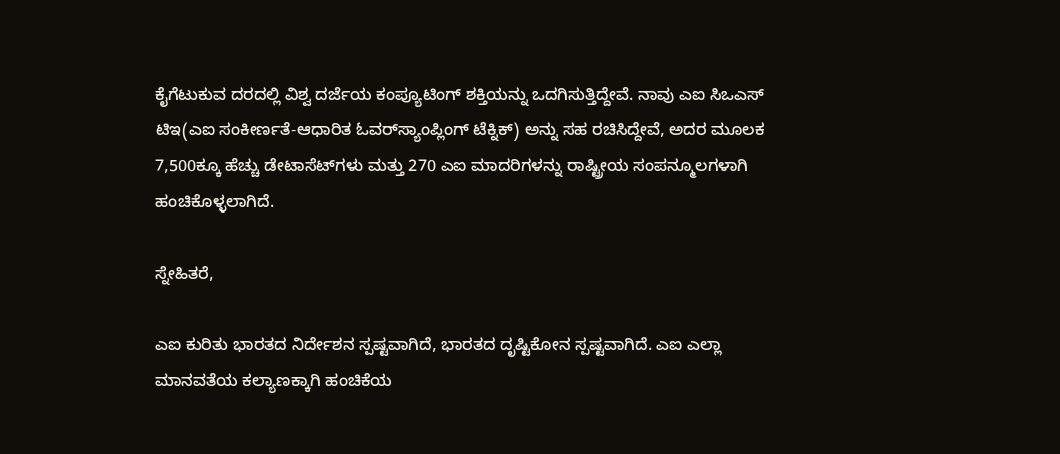ಕೈಗೆಟುಕುವ ದರದಲ್ಲಿ ವಿಶ್ವ ದರ್ಜೆಯ ಕಂಪ್ಯೂಟಿಂಗ್ ಶಕ್ತಿಯನ್ನು ಒದಗಿಸುತ್ತಿದ್ದೇವೆ. ನಾವು ಎಐ ಸಿಒಎಸ್ ಟಿಇ(ಎಐ ಸಂಕೀರ್ಣತೆ-ಆಧಾರಿತ ಓವರ್‌ಸ್ಯಾಂಪ್ಲಿಂಗ್ ಟೆಕ್ನಿಕ್) ಅನ್ನು ಸಹ ರಚಿಸಿದ್ದೇವೆ, ಅದರ ಮೂಲಕ 7,500ಕ್ಕೂ ಹೆಚ್ಚು ಡೇಟಾಸೆಟ್‌ಗಳು ಮತ್ತು 270 ಎಐ ಮಾದರಿಗಳನ್ನು ರಾಷ್ಟ್ರೀಯ ಸಂಪನ್ಮೂಲಗಳಾಗಿ ಹಂಚಿಕೊಳ್ಳಲಾಗಿದೆ.

ಸ್ನೇಹಿತರೆ,

ಎಐ ಕುರಿತು ಭಾರತದ ನಿರ್ದೇಶನ ಸ್ಪಷ್ಟವಾಗಿದೆ, ಭಾರತದ ದೃಷ್ಟಿಕೋನ ಸ್ಪಷ್ಟವಾಗಿದೆ. ಎಐ ಎಲ್ಲಾ ಮಾನವತೆಯ ಕಲ್ಯಾಣಕ್ಕಾಗಿ ಹಂಚಿಕೆಯ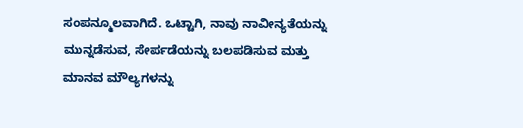ಸಂಪನ್ಮೂಲವಾಗಿದೆ. ಒಟ್ಟಾಗಿ, ನಾವು ನಾವೀನ್ಯತೆಯನ್ನು ಮುನ್ನಡೆಸುವ, ಸೇರ್ಪಡೆಯನ್ನು ಬಲಪಡಿಸುವ ಮತ್ತು ಮಾನವ ಮೌಲ್ಯಗಳನ್ನು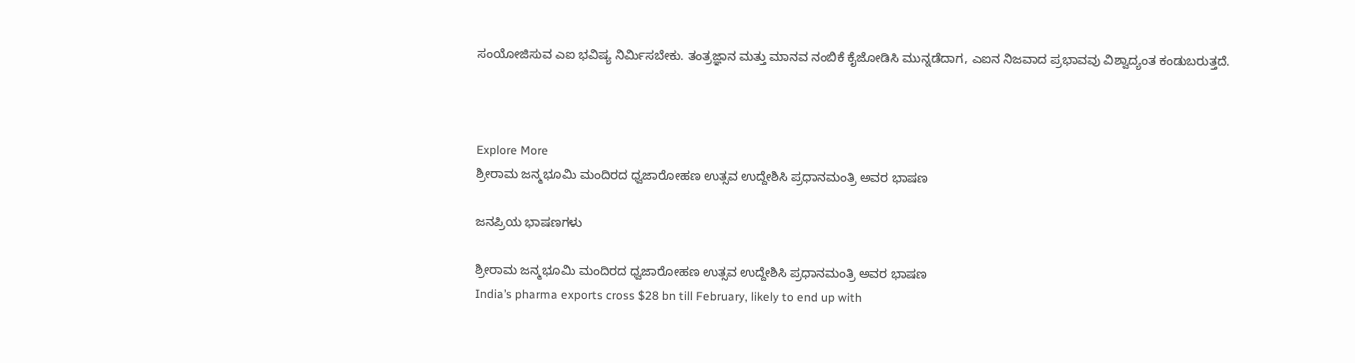ಸಂಯೋಜಿಸುವ ಎಐ ಭವಿಷ್ಯ ನಿರ್ಮಿಸಬೇಕು. ತಂತ್ರಜ್ಞಾನ ಮತ್ತು ಮಾನವ ನಂಬಿಕೆ ಕೈಜೋಡಿಸಿ ಮುನ್ನಡೆದಾಗ, ಎಐನ ನಿಜವಾದ ಪ್ರಭಾವವು ವಿಶ್ವಾದ್ಯಂತ ಕಂಡುಬರುತ್ತದೆ.



Explore More
ಶ್ರೀರಾಮ ಜನ್ಮಭೂಮಿ ಮಂದಿರದ ಧ್ವಜಾರೋಹಣ ಉತ್ಸವ ಉದ್ದೇಶಿಸಿ ಪ್ರಧಾನಮಂತ್ರಿ ಅವರ ಭಾಷಣ

ಜನಪ್ರಿಯ ಭಾಷಣಗಳು

ಶ್ರೀರಾಮ ಜನ್ಮಭೂಮಿ ಮಂದಿರದ ಧ್ವಜಾರೋಹಣ ಉತ್ಸವ ಉದ್ದೇಶಿಸಿ ಪ್ರಧಾನಮಂತ್ರಿ ಅವರ ಭಾಷಣ
India’s pharma exports cross $28 bn till February, likely to end up with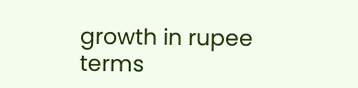growth in rupee terms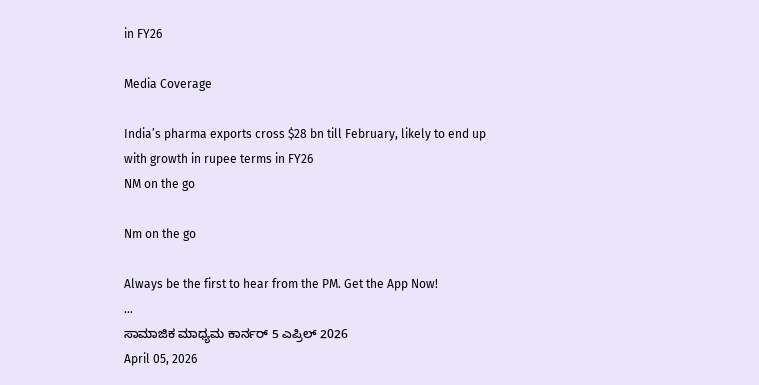in FY26

Media Coverage

India’s pharma exports cross $28 bn till February, likely to end up with growth in rupee terms in FY26
NM on the go

Nm on the go

Always be the first to hear from the PM. Get the App Now!
...
ಸಾಮಾಜಿಕ ಮಾಧ್ಯಮ ಕಾರ್ನರ್ 5 ಎಪ್ರಿಲ್ 2026
April 05, 2026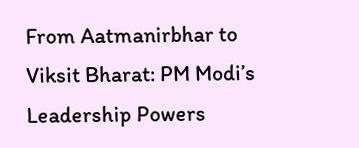From Aatmanirbhar to Viksit Bharat: PM Modi’s Leadership Powers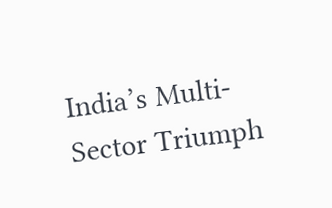India’s Multi-Sector Triumph